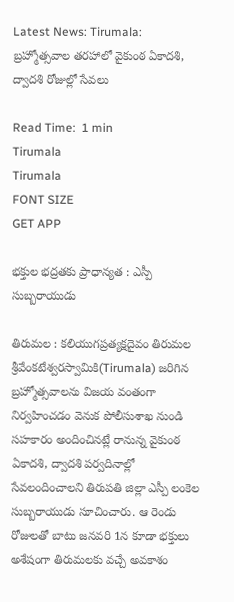Latest News: Tirumala: బ్రహ్మోత్సవాల తరహాలో వైకుంఠ ఏకాదశి, ద్వాదశి రోజుల్లో సేవలు

Read Time:  1 min
Tirumala
Tirumala
FONT SIZE
GET APP

భక్తుల భద్రతకు ప్రాధాన్యత : ఎస్పీ సుబ్బరాయుడు

తిరుమల : కలియుగప్రత్యక్షదైవం తిరుమల శ్రీవేంకటేశ్వరస్వామికి(Tirumala) జరిగిన బ్రహ్మోత్సవాలను విజయ వంతంగా నిర్వహించడం వెనుక పోలీసుశాఖ నుండి సహకారం అందించినట్లే రానున్న వైకుంఠ ఏకాదశి, ద్వాదశి పర్వదినాల్లో సేవలందించాలని తిరుపతి జిల్లా ఎస్పీ లంకెల సుబ్బరాయుడు సూచించారు. ఆ రెండు రోజులతో బాటు జనవరి 1న కూడా భక్తులు అశేషంగా తిరుమలకు వచ్చే అవకాశం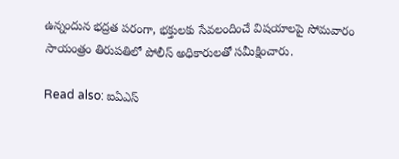ఉన్నందున భద్రత పరంగా, భక్తులకు సేవలందించే విషయాలపై సోమవారం సాయంత్రం తిరుపతిలో పోలీస్ అధికారులతో సమీక్షించారు.

Read also: ఐఏఎస్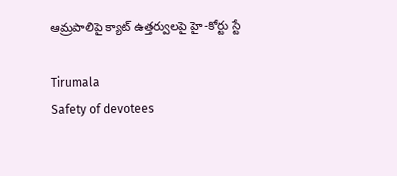ఆమ్రపాలిపై క్యాట్ ఉత్తర్వులపై హై-కోర్టు స్టే

Tirumala
Safety of devotees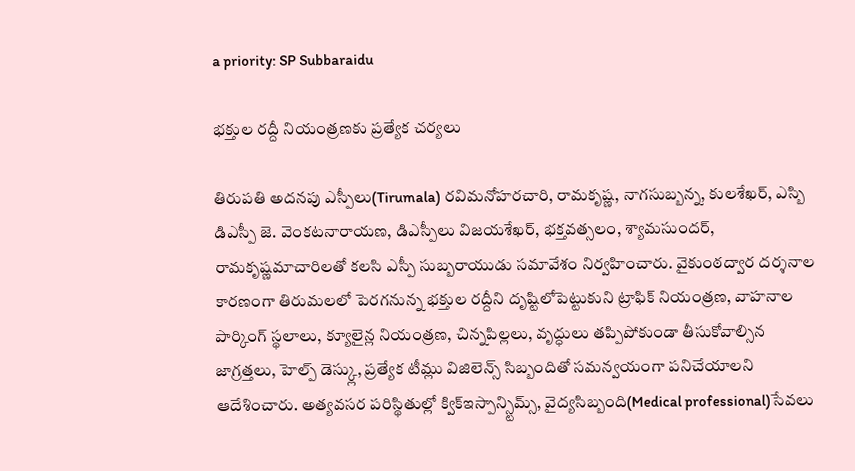a priority: SP Subbaraidu

భక్తుల రద్దీ నియంత్రణకు ప్రత్యేక చర్యలు

తిరుపతి అదనపు ఎస్పీలు(Tirumala) రవిమనోహరచారి, రామకృష్ణ, నాగసుబ్బన్న, కులశేఖర్, ఎస్బి డిఎస్పీ జె. వెంకటనారాయణ, డిఎస్పీలు విజయశేఖర్, భక్తవత్సలం, శ్యామసుందర్, రామకృష్ణమాచారిలతో కలసి ఎస్పీ సుబ్బరాయుడు సమావేశం నిర్వహించారు. వైకుంఠద్వార దర్శనాల కారణంగా తిరుమలలో పెరగనున్న భక్తుల రద్దీని దృష్టిలోపెట్టుకుని ట్రాఫిక్ నియంత్రణ, వాహనాల పార్కింగ్ స్థలాలు, క్యూలైన్ల నియంత్రణ, చిన్నపిల్లలు, వృద్ధులు తప్పిపోకుండా తీసుకోవాల్సిన జాగ్రత్తలు, హెల్ప్ డెస్క్లు, ప్రత్యేక టీమ్లు విజిలెన్స్ సిబ్బందితో సమన్వయంగా పనిచేయాలని ఆదేశించారు. అత్యవసర పరిస్థితుల్లో క్విక్ఇస్పాన్స్టిమ్స్, వైద్యసిబ్బంది(Medical professional)సేవలు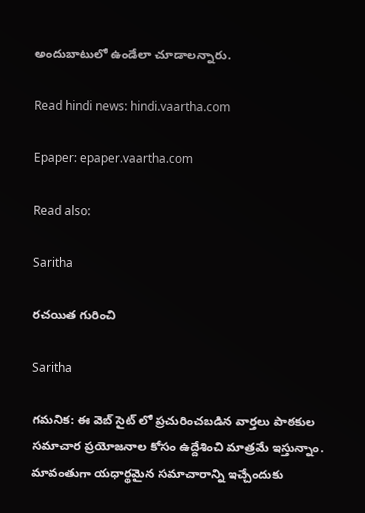అందుబాటులో ఉండేలా చూడాలన్నారు.

Read hindi news: hindi.vaartha.com

Epaper: epaper.vaartha.com

Read also:

Saritha

రచయిత గురించి

Saritha

గమనిక: ఈ వెబ్ సైట్ లో ప్రచురించబడిన వార్తలు పాఠకుల సమాచార ప్రయోజనాల కోసం ఉద్దేశించి మాత్రమే ఇస్తున్నాం. మావంతుగా యధార్థమైన సమాచారాన్ని ఇచ్చేందుకు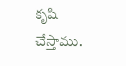కృషి చేస్తాము.